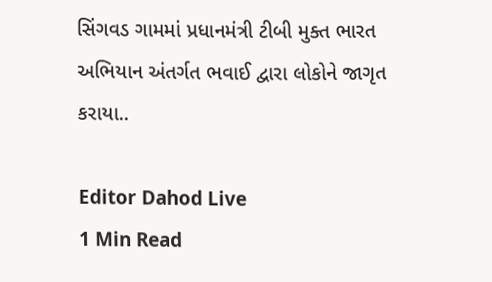સિંગવડ ગામમાં પ્રધાનમંત્રી ટીબી મુક્ત ભારત અભિયાન અંતર્ગત ભવાઈ દ્વારા લોકોને જાગૃત કરાયા..

Editor Dahod Live
1 Min Read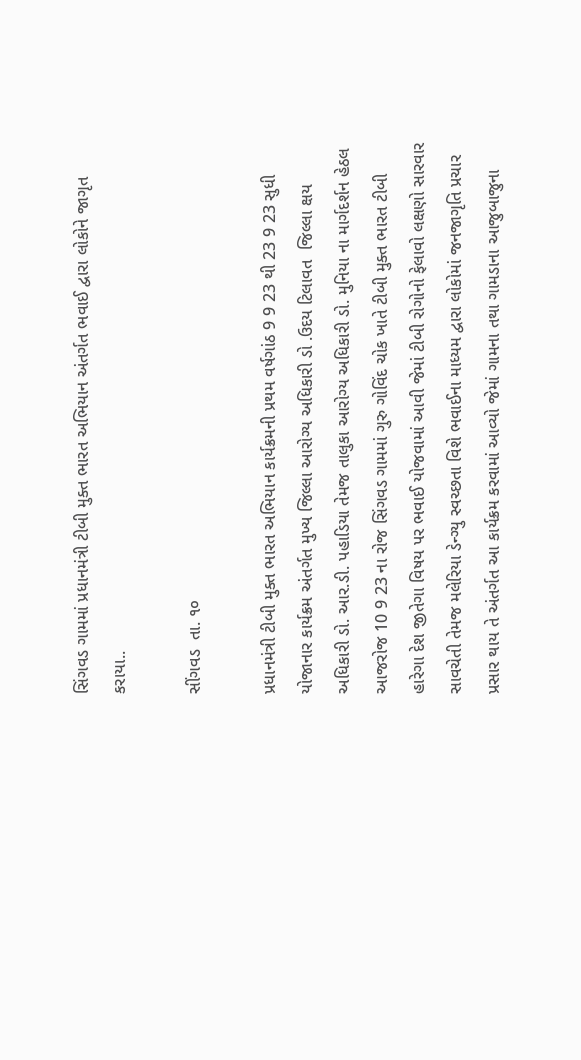સિંગવડ ગામમાં પ્રધાનમંત્રી ટીબી મુક્ત ભારત અભિયાન અંતર્ગત ભવાઈ દ્વારા લોકોને જાગૃત કરાયા..

સીંગવડ  તા. ૧૦

પ્રધાનમંત્રી ટીબી મુક્ત ભારત અભિયાન કાર્યક્રમની પ્રથમ વર્ષગાંઠ 9 9 23 થી 23 9 23 સુધી યોજાનાર કાર્યક્રમ અંતર્ગત મુખ્ય જિલ્લા આરોગ્ય અધિકારી ડો .ઉદય ટિલાવત  જિલ્લા ક્ષય અધિકારી ડો. આર.ડી. પહાડિયા તેમજ તાલુકા આરોગ્ય અધિકારી ડો. મુનિયા ના માર્ગદર્શન હેઠલ આજરોજ 10 9 23 ના રોજ સિંગવડ ગામમાં ગુરુ ગોવિંદ ચોક ખાતે ટીબી મુક્ત ભારત ટીબી હારેગા દેશ જીતેગા વિષય પર ભવાઈ યોજવામાં આવી જેમાં ટીબી રોગોનો ફેલાવો લક્ષણો સારવાર સાવચેતી તેમજ મલેરિયા ડેન્ગ્યુ સ્વચ્છતા વિશે ભવાઈના માધ્યમ દ્વારા લોકોમાં જનજાગૃતિ પ્રચાર પ્રસાર થાય તે અંતર્ગત આ કાર્યક્રમ કરવામાં આવ્યો જેમાં ગામના તથા ગામડાના આજુબાજુના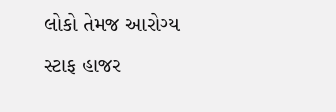લોકો તેમજ આરોગ્ય સ્ટાફ હાજર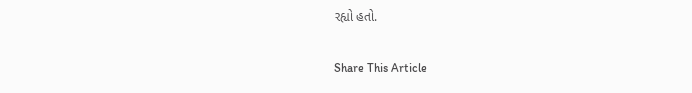રહ્યો હતો.

Share This Article